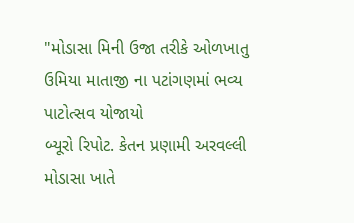"મોડાસા મિની ઉજા તરીકે ઓળખાતુ ઉમિયા માતાજી ના પટાંગણમાં ભવ્ય પાટોત્સવ યોજાયો
બ્યૂરો રિપોટ. કેતન પ્રણામી અરવલ્લી
મોડાસા ખાતે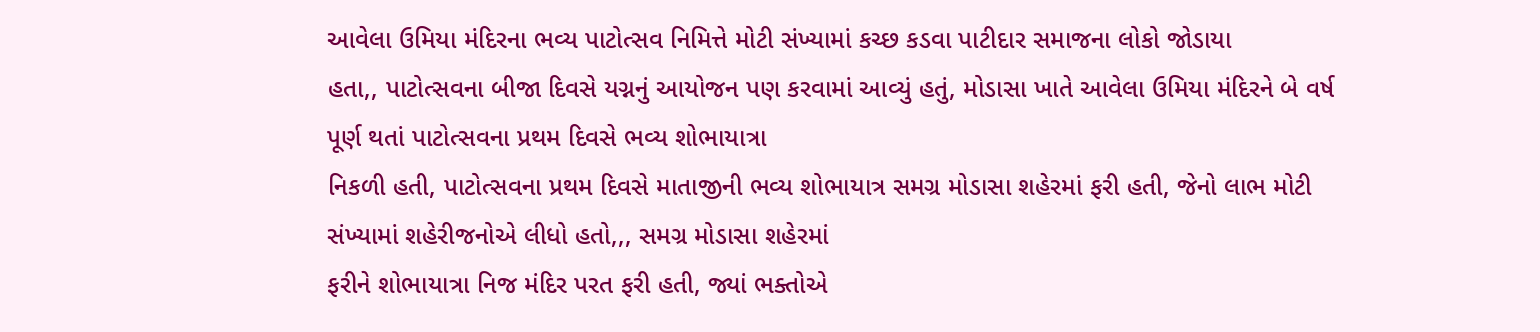આવેલા ઉમિયા મંદિરના ભવ્ય પાટોત્સવ નિમિત્તે મોટી સંખ્યામાં કચ્છ કડવા પાટીદાર સમાજના લોકો જોડાયા
હતા,, પાટોત્સવના બીજા દિવસે યગ્નનું આયોજન પણ કરવામાં આવ્યું હતું, મોડાસા ખાતે આવેલા ઉમિયા મંદિરને બે વર્ષ પૂર્ણ થતાં પાટોત્સવના પ્રથમ દિવસે ભવ્ય શોભાયાત્રા
નિકળી હતી, પાટોત્સવના પ્રથમ દિવસે માતાજીની ભવ્ય શોભાયાત્ર સમગ્ર મોડાસા શહેરમાં ફરી હતી, જેનો લાભ મોટી સંખ્યામાં શહેરીજનોએ લીધો હતો,,, સમગ્ર મોડાસા શહેરમાં
ફરીને શોભાયાત્રા નિજ મંદિર પરત ફરી હતી, જ્યાં ભક્તોએ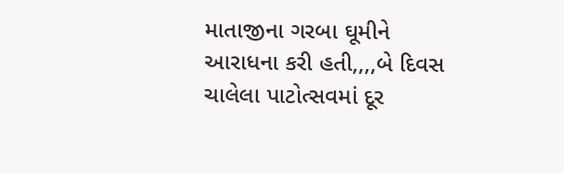માતાજીના ગરબા ઘૂમીને આરાધના કરી હતી,,,,બે દિવસ ચાલેલા પાટોત્સવમાં દૂર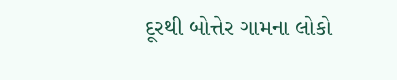દૂરથી બોત્તેર ગામના લોકો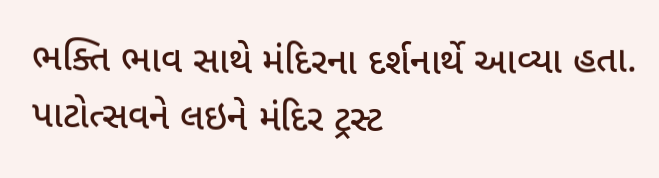ભક્તિ ભાવ સાથે મંદિરના દર્શનાર્થે આવ્યા હતા. પાટોત્સવને લઇને મંદિર ટ્રસ્ટ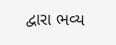દ્વારા ભવ્ય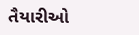તૈયારીઓ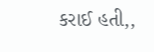કરાઈ હતી,,